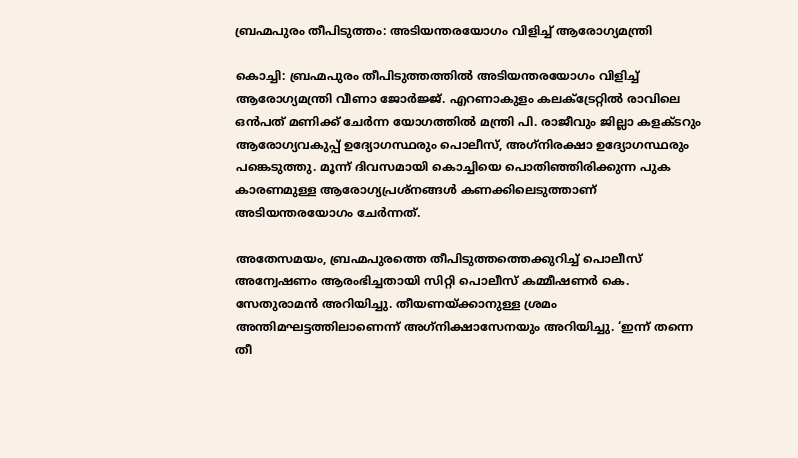ബ്രഹ്മപുരം തീപിടുത്തം: അടിയന്തരയോഗം വിളിച്ച് ആരോഗ്യമന്ത്രി

കൊച്ചി: ബ്രഹ്മപുരം തീപിടുത്തത്തില്‍ അടിയന്തരയോഗം വിളിച്ച് ആരോഗ്യമന്ത്രി വീണാ ജോര്‍ജ്ജ്. എറണാകുളം കലക്ട്രേറ്റില്‍ രാവിലെ ഒന്‍പത് മണിക്ക് ചേര്‍ന്ന യോഗത്തില്‍ മന്ത്രി പി. രാജീവും ജില്ലാ കളക്ടറും ആരോഗ്യവകുപ്പ് ഉദ്യോഗസ്ഥരും പൊലീസ്, അഗ്‌നിരക്ഷാ ഉദ്യോഗസ്ഥരും പങ്കെടുത്തു. മൂന്ന് ദിവസമായി കൊച്ചിയെ പൊതിഞ്ഞിരിക്കുന്ന പുക കാരണമുള്ള ആരോഗ്യപ്രശ്‌നങ്ങള്‍ കണക്കിലെടുത്താണ് അടിയന്തരയോഗം ചേര്‍ന്നത്.

അതേസമയം, ബ്രഹ്മപുരത്തെ തീപിടുത്തത്തെക്കുറിച്ച് പൊലീസ് അന്വേഷണം ആരംഭിച്ചതായി സിറ്റി പൊലീസ് കമ്മീഷണര്‍ കെ. സേതുരാമന്‍ അറിയിച്ചു. തീയണയ്ക്കാനുള്ള ശ്രമം അന്തിമഘട്ടത്തിലാണെന്ന് അഗ്‌നിക്ഷാസേനയും അറിയിച്ചു. ‘ഇന്ന് തന്നെ തീ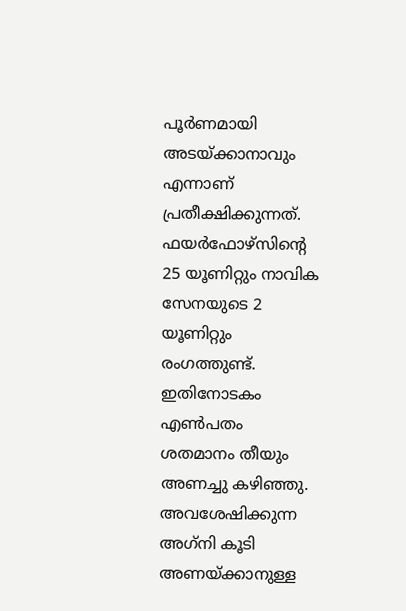പൂര്‍ണമായി അടയ്ക്കാനാവും എന്നാണ് പ്രതീക്ഷിക്കുന്നത്. ഫയര്‍ഫോഴ്‌സിന്റെ 25 യൂണിറ്റും നാവിക സേനയുടെ 2 യൂണിറ്റും രംഗത്തുണ്ട്. ഇതിനോടകം എണ്‍പതം ശതമാനം തീയും അണച്ചു കഴിഞ്ഞു. അവശേഷിക്കുന്ന അഗ്‌നി കൂടി അണയ്ക്കാനുള്ള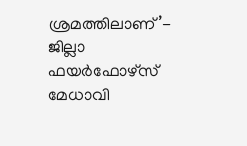ശ്രമത്തിലാണ്’- ജില്ലാ ഫയര്‍ഫോഴ്‌സ് മേധാവി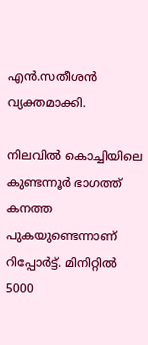എന്‍.സതീശന്‍ വ്യക്തമാക്കി.

നിലവില്‍ കൊച്ചിയിലെ കുണ്ടന്നൂര്‍ ഭാഗത്ത് കനത്ത പുകയുണ്ടെന്നാണ് റിപ്പോര്‍ട്ട്. മിനിറ്റില്‍ 5000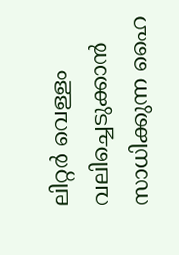ലിറ്റര്‍ വെള്ളം വലിച്ചെടുക്കാന്‍ സാധിക്കുന്ന ഹൈ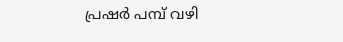പ്രഷര്‍ പമ്പ് വഴി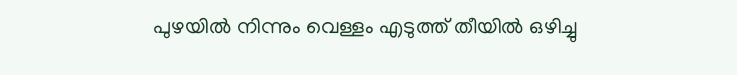പുഴയില്‍ നിന്നും വെള്ളം എടുത്ത് തീയില്‍ ഒഴിച്ചു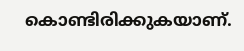കൊണ്ടിരിക്കുകയാണ്.